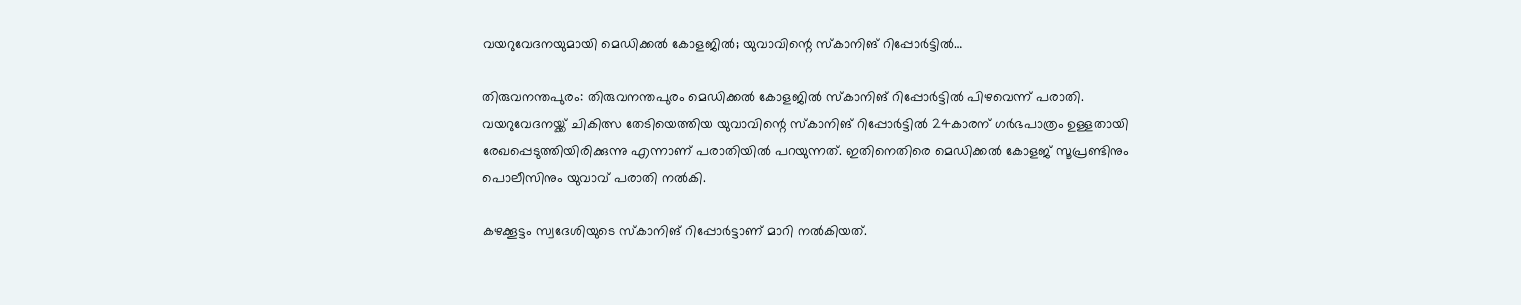വയറുവേദനയുമായി മെഡിക്കല്‍ കോളജില്‍; യുവാവിന്റെ സ്‌കാനിങ് റിപ്പോര്‍ട്ടില്‍…

തിരുവനന്തപുരം: തിരുവനന്തപുരം മെഡിക്കല്‍ കോളജില്‍ സ്‌കാനിങ് റിപ്പോര്‍ട്ടില്‍ പിഴവെന്ന് പരാതി. വയറുവേദനയ്ക്ക് ചികിത്സ തേടിയെത്തിയ യുവാവിന്റെ സ്‌കാനിങ് റിപ്പോര്‍ട്ടില്‍ 24കാരന് ഗര്‍ഭപാത്രം ഉള്ളതായി രേഖപ്പെടുത്തിയിരിക്കുന്നു എന്നാണ് പരാതിയില്‍ പറയുന്നത്. ഇതിനെതിരെ മെഡിക്കല്‍ കോളജ് സൂപ്രണ്ടിനും പൊലീസിനും യുവാവ് പരാതി നല്‍കി.

കഴക്കൂട്ടം സ്വദേശിയുടെ സ്‌കാനിങ് റിപ്പോര്‍ട്ടാണ് മാറി നല്‍കിയത്.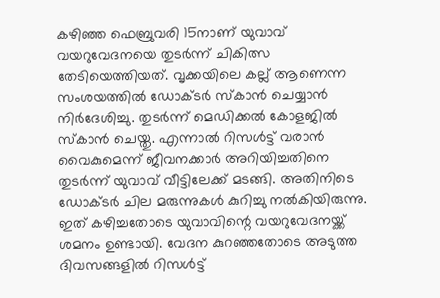കഴിഞ്ഞ ഫെബ്രുവരി 15നാണ് യുവാവ് വയറുവേദനയെ തുടര്‍ന്ന് ചികിത്സ തേടിയെത്തിയത്. വൃക്കയിലെ കല്ല് ആണെന്ന സംശയത്തില്‍ ഡോക്ടര്‍ സ്‌കാന്‍ ചെയ്യാന്‍ നിര്‍ദേശിച്ചു. തുടര്‍ന്ന് മെഡിക്കല്‍ കോളജില്‍ സ്‌കാന്‍ ചെയ്തു. എന്നാല്‍ റിസള്‍ട്ട് വരാന്‍ വൈകുമെന്ന് ജീവനക്കാര്‍ അറിയിച്ചതിനെ തുടര്‍ന്ന് യുവാവ് വീട്ടിലേക്ക് മടങ്ങി. അതിനിടെ ഡോക്ടര്‍ ചില മരുന്നുകള്‍ കുറിച്ചു നല്‍കിയിരുന്നു. ഇത് കഴിച്ചതോടെ യുവാവിന്റെ വയറുവേദനയ്ക്ക് ശമനം ഉണ്ടായി. വേദന കുറഞ്ഞതോടെ അടുത്ത ദിവസങ്ങളില്‍ റിസള്‍ട്ട്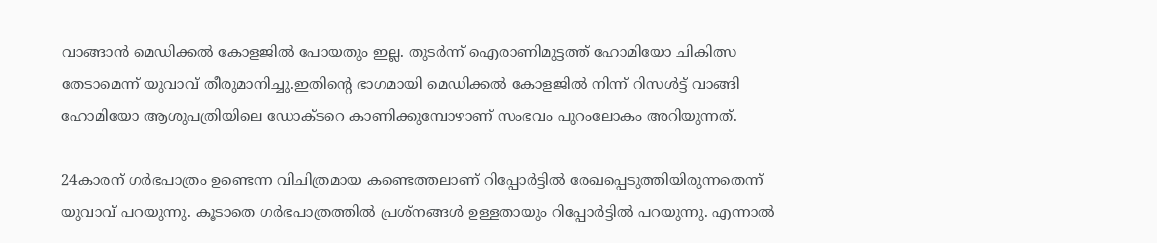വാങ്ങാന്‍ മെഡിക്കല്‍ കോളജില്‍ പോയതും ഇല്ല. തുടര്‍ന്ന് ഐരാണിമുട്ടത്ത് ഹോമിയോ ചികിത്സ തേടാമെന്ന് യുവാവ് തീരുമാനിച്ചു.ഇതിന്റെ ഭാഗമായി മെഡിക്കല്‍ കോളജില്‍ നിന്ന് റിസള്‍ട്ട് വാങ്ങി ഹോമിയോ ആശുപത്രിയിലെ ഡോക്ടറെ കാണിക്കുമ്പോഴാണ് സംഭവം പുറംലോകം അറിയുന്നത്.

24കാരന് ഗര്‍ഭപാത്രം ഉണ്ടെന്ന വിചിത്രമായ കണ്ടെത്തലാണ് റിപ്പോര്‍ട്ടില്‍ രേഖപ്പെടുത്തിയിരുന്നതെന്ന് യുവാവ് പറയുന്നു. കൂടാതെ ഗര്‍ഭപാത്രത്തില്‍ പ്രശ്‌നങ്ങള്‍ ഉള്ളതായും റിപ്പോര്‍ട്ടില്‍ പറയുന്നു. എന്നാല്‍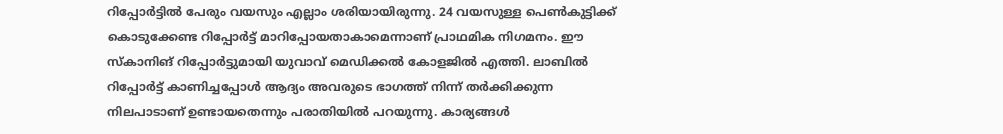റിപ്പോര്‍ട്ടില്‍ പേരും വയസും എല്ലാം ശരിയായിരുന്നു. 24 വയസുള്ള പെണ്‍കുട്ടിക്ക് കൊടുക്കേണ്ട റിപ്പോര്‍ട്ട് മാറിപ്പോയതാകാമെന്നാണ് പ്രാഥമിക നിഗമനം. ഈ സ്‌കാനിങ് റിപ്പോര്‍ട്ടുമായി യുവാവ് മെഡിക്കല്‍ കോളജില്‍ എത്തി. ലാബില്‍ റിപ്പോര്‍ട്ട് കാണിച്ചപ്പോള്‍ ആദ്യം അവരുടെ ഭാഗത്ത് നിന്ന് തര്‍ക്കിക്കുന്ന നിലപാടാണ് ഉണ്ടായതെന്നും പരാതിയില്‍ പറയുന്നു. കാര്യങ്ങള്‍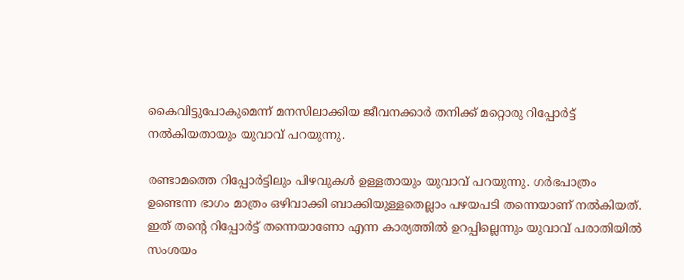കൈവിട്ടുപോകുമെന്ന് മനസിലാക്കിയ ജീവനക്കാര്‍ തനിക്ക് മറ്റൊരു റിപ്പോര്‍ട്ട് നല്‍കിയതായും യുവാവ് പറയുന്നു.

രണ്ടാമത്തെ റിപ്പോര്‍ട്ടിലും പിഴവുകള്‍ ഉള്ളതായും യുവാവ് പറയുന്നു. ഗര്‍ഭപാത്രം ഉണ്ടെന്ന ഭാഗം മാത്രം ഒഴിവാക്കി ബാക്കിയുള്ളതെല്ലാം പഴയപടി തന്നെയാണ് നല്‍കിയത്. ഇത് തന്റെ റിപ്പോര്‍ട്ട് തന്നെയാണോ എന്ന കാര്യത്തില്‍ ഉറപ്പില്ലെന്നും യുവാവ് പരാതിയില്‍ സംശയം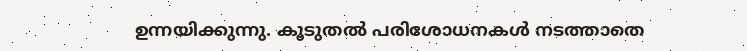ഉന്നയിക്കുന്നു. കൂടുതല്‍ പരിശോധനകള്‍ നടത്താതെ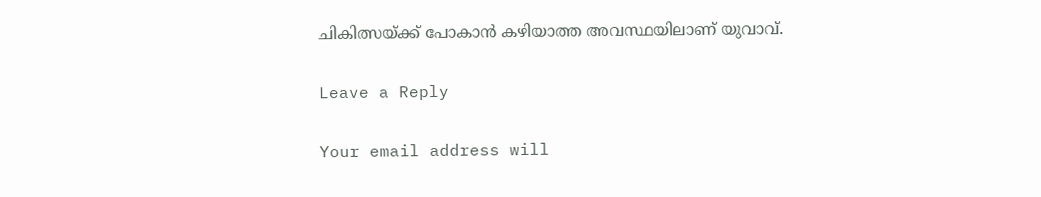ചികിത്സയ്ക്ക് പോകാന്‍ കഴിയാത്ത അവസ്ഥയിലാണ് യുവാവ്.

Leave a Reply

Your email address will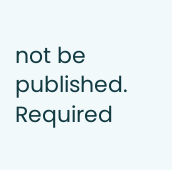not be published. Required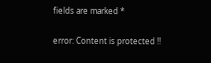fields are marked *

error: Content is protected !!